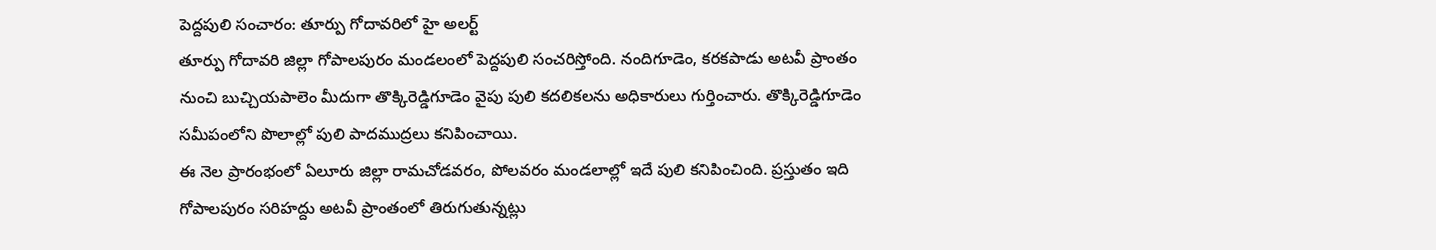పెద్దపులి సంచారం: తూర్పు గోదావరిలో హై అలర్ట్
తూర్పు గోదావరి జిల్లా గోపాలపురం మండలంలో పెద్దపులి సంచరిస్తోంది. నందిగూడెం, కరకపాడు అటవీ ప్రాంతం నుంచి బుచ్చియపాలెం మీదుగా తొక్కిరెడ్డిగూడెం వైపు పులి కదలికలను అధికారులు గుర్తించారు. తొక్కిరెడ్డిగూడెం సమీపంలోని పొలాల్లో పులి పాదముద్రలు కనిపించాయి.
ఈ నెల ప్రారంభంలో ఏలూరు జిల్లా రామచోడవరం, పోలవరం మండలాల్లో ఇదే పులి కనిపించింది. ప్రస్తుతం ఇది గోపాలపురం సరిహద్దు అటవీ ప్రాంతంలో తిరుగుతున్నట్లు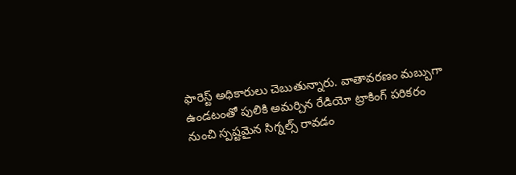ఫారెస్ట్ అధికారులు చెబుతున్నారు. వాతావరణం మబ్బుగా ఉండటంతో పులికి అమర్చిన రేడియో ట్రాకింగ్ పరికరం నుంచి స్పష్టమైన సిగ్నల్స్ రావడం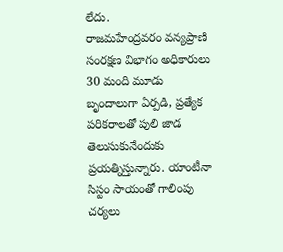లేదు.
రాజమహేంద్రవరం వన్యప్రాణి సంరక్షణ విభాగం అధికారులు 30 మంది మూడు బృందాలుగా ఏర్పడి, ప్రత్యేక పరికరాలతో పులి జాడ తెలుసుకునేందుకు ప్రయత్నిస్తున్నారు. యాంటీనా సిస్టం సాయంతో గాలింపు చర్యలు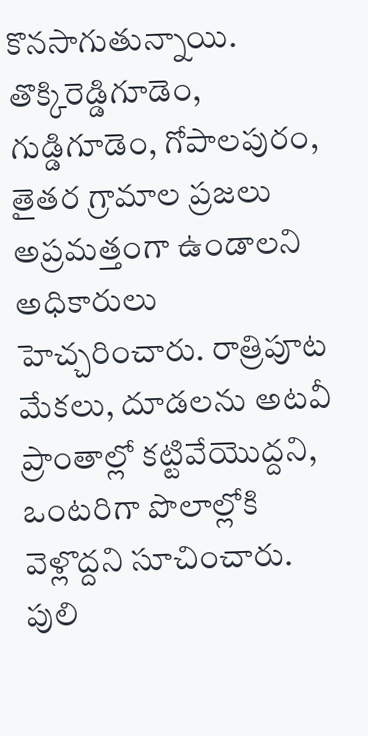కొనసాగుతున్నాయి.
తొక్కిరెడ్డిగూడెం, గుడ్డిగూడెం, గోపాలపురం, తైతర గ్రామాల ప్రజలు అప్రమత్తంగా ఉండాలని అధికారులు హెచ్చరించారు. రాత్రిపూట మేకలు, దూడలను అటవీ ప్రాంతాల్లో కట్టివేయొద్దని, ఒంటరిగా పొలాల్లోకి వెళ్లొద్దని సూచించారు. పులి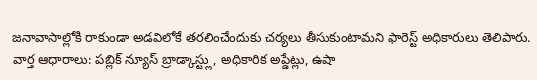జనావాసాల్లోకి రాకుండా అడవిలోకే తరలించేందుకు చర్యలు తీసుకుంటామని ఫారెస్ట్ అధికారులు తెలిపారు.
వార్త ఆధారాలు: పబ్లిక్ న్యూస్ బ్రాడ్కాస్ట్లు, అధికారిక అప్డేట్లు, ఉషా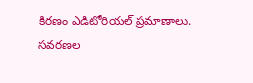కిరణం ఎడిటోరియల్ ప్రమాణాలు.
సవరణల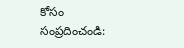కోసం సంప్రదించండి: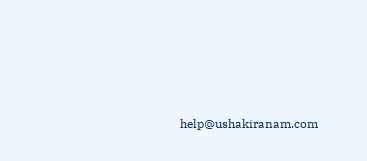help@ushakiranam.com